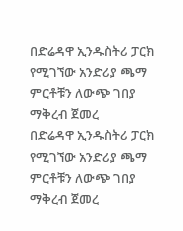በድሬዳዋ ኢንዱስትሪ ፓርክ የሚገኘው አንድሪያ ጫማ ምርቶቹን ለውጭ ገበያ ማቅረብ ጀመረ
በድሬዳዋ ኢንዱስትሪ ፓርክ የሚገኘው አንድሪያ ጫማ ምርቶቹን ለውጭ ገበያ ማቅረብ ጀመረ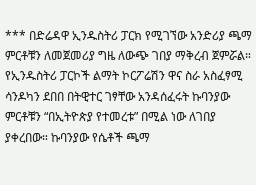*** በድሬዳዋ ኢንዱስትሪ ፓርክ የሚገኘው አንድሪያ ጫማ ምርቶቹን ለመጀመሪያ ግዜ ለውጭ ገበያ ማቅረብ ጀምሯል። የኢንዱስትሪ ፓርኮች ልማት ኮርፖሬሽን ዋና ስራ አስፈፃሚ ሳንዶካን ደበበ በትዊተር ገፃቸው አንዳሰፈሩት ኩባንያው ምርቶቹን “በኢትዮጵያ የተመረቱ” በሚል ነው ለገበያ ያቀረበው። ኩባንያው የሴቶች ጫማ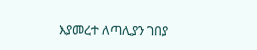እያመረተ ለጣሊያን ገበያ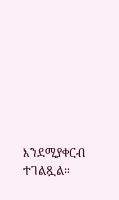እንደሚያቀርብ ተገልጿል።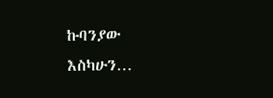ኩባንያው እስካሁን…